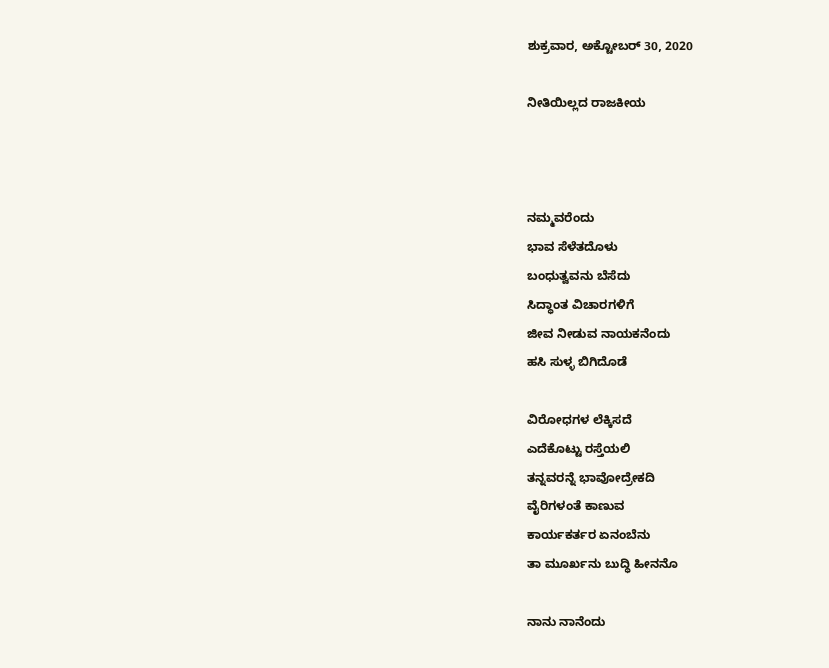ಶುಕ್ರವಾರ, ಅಕ್ಟೋಬರ್ 30, 2020

ನೀತಿಯಿಲ್ಲದ ರಾಜಕೀಯ



ನಮ್ಮವರೆಂದು
ಭಾವ ಸೆಳೆತದೊಳು
ಬಂಧುತ್ವವನು ಬೆಸೆದು
ಸಿದ್ಧಾಂತ ವಿಚಾರಗಳಿಗೆ
ಜೀವ ನೀಡುವ ನಾಯಕನೆಂದು
ಹಸಿ ಸುಳ್ಳ ಬಿಗಿದೊಡೆ

ವಿರೋಧಗಳ ಲೆಕ್ಕಿಸದೆ
ಎದೆಕೊಟ್ಟು ರಸ್ತೆಯಲಿ
ತನ್ನವರನ್ನೆ ಭಾವೋದ್ರೇಕದಿ
ವೈರಿಗಳಂತೆ ಕಾಣುವ
ಕಾರ್ಯಕರ್ತರ ಏನಂಬೆನು
ತಾ ಮೂರ್ಖನು ಬುದ್ಧಿ ಹೀನನೊ

ನಾನು ನಾನೆಂದು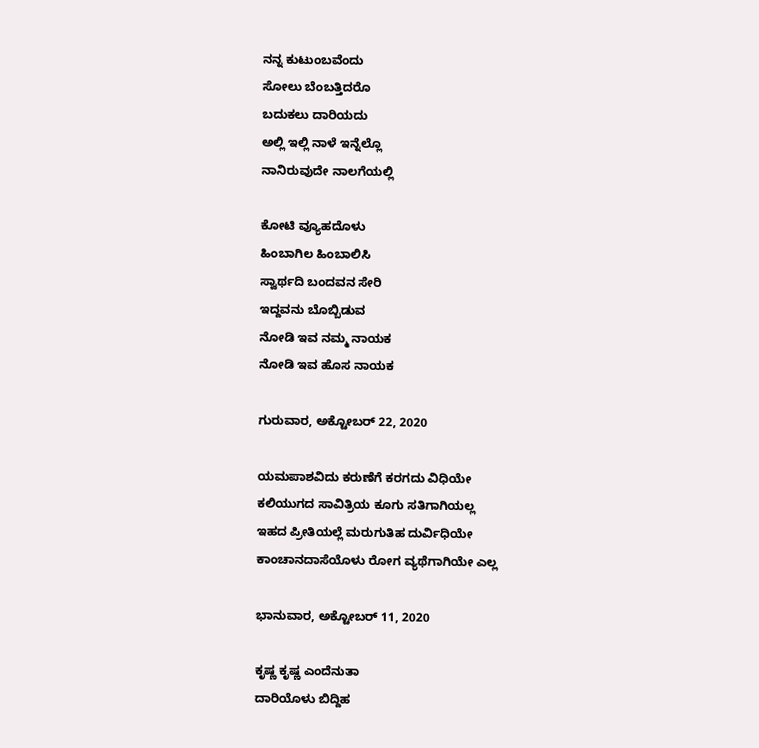ನನ್ನ ಕುಟುಂಬವೆಂದು
ಸೋಲು ಬೆಂಬತ್ತಿದರೊ
ಬದುಕಲು ದಾರಿಯದು
ಅಲ್ಲಿ ಇಲ್ಲಿ ನಾಳೆ ಇನ್ನೆಲ್ಲೊ
ನಾನಿರುವುದೇ ನಾಲಗೆಯಲ್ಲಿ

ಕೋಟಿ ವ್ಯೂಹದೊಳು
ಹಿಂಬಾಗಿಲ ಹಿಂಬಾಲಿಸಿ
ಸ್ವಾರ್ಥದಿ ಬಂದವನ ಸೇರಿ
ಇದ್ದವನು ಬೊಬ್ಬಿಡುವ
ನೋಡಿ ಇವ ನಮ್ಮ ನಾಯಕ
ನೋಡಿ ಇವ ಹೊಸ ನಾಯಕ

ಗುರುವಾರ, ಅಕ್ಟೋಬರ್ 22, 2020

ಯಮಪಾಶವಿದು ಕರುಣೆಗೆ ಕರಗದು ವಿಧಿಯೇ
ಕಲಿಯುಗದ ಸಾವಿತ್ರಿಯ ಕೂಗು ಸತಿಗಾಗಿಯಲ್ಲ
ಇಹದ ಪ್ರೀತಿಯಲ್ಲೆ ಮರುಗುತಿಹ ದುರ್ವಿಧಿಯೇ
ಕಾಂಚಾನದಾಸೆಯೊಳು ರೋಗ ವ್ಯಥೆಗಾಗಿಯೇ ಎಲ್ಲ

ಭಾನುವಾರ, ಅಕ್ಟೋಬರ್ 11, 2020

ಕೃಷ್ಣ ಕೃಷ್ಣ ಎಂದೆನುತಾ
ದಾರಿಯೊಳು ಬಿದ್ದಿಹ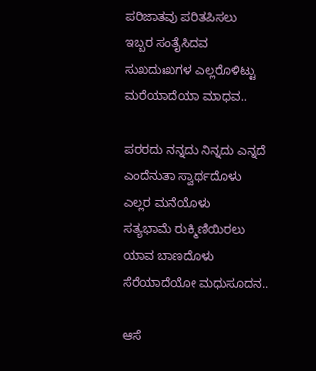ಪರಿಜಾತವು ಪರಿತಪಿಸಲು
ಇಬ್ಬರ ಸಂತೈಸಿದವ
ಸುಖದುಃಖಗಳ ಎಲ್ಲರೊಳಿಟ್ಟು
ಮರೆಯಾದೆಯಾ ಮಾಧವ..

ಪರರದು ನನ್ನದು ನಿನ್ನದು ಎನ್ನದೆ
ಎಂದೆನುತಾ ಸ್ವಾರ್ಥದೊಳು
ಎಲ್ಲರ ಮನೆಯೊಳು
ಸತ್ಯಭಾಮೆ ರುಕ್ಮಿಣಿಯಿರಲು
ಯಾವ ಬಾಣದೊಳು
ಸೆರೆಯಾದೆಯೋ ಮಧುಸೂದನ..

ಆಸೆ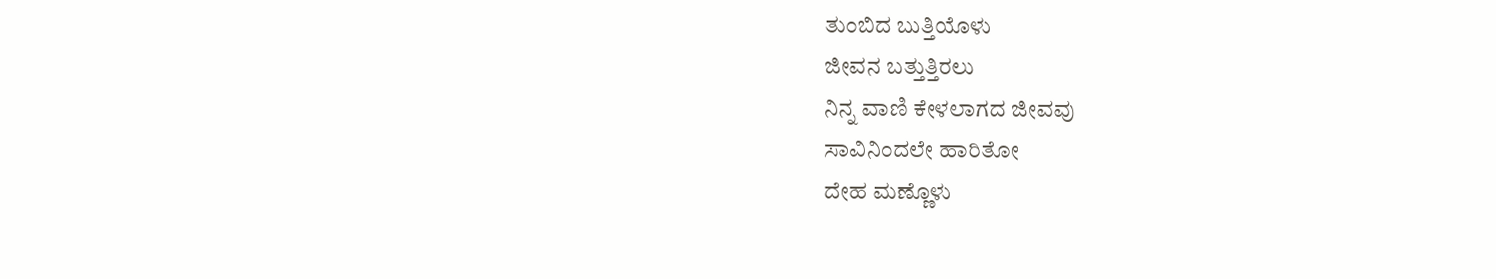ತುಂಬಿದ ಬುತ್ತಿಯೊಳು
ಜೀವನ ಬತ್ತುತ್ತಿರಲು
ನಿನ್ನ ವಾಣಿ ಕೇಳಲಾಗದ ಜೀವವು
ಸಾವಿನಿಂದಲೇ ಹಾರಿತೋ
ದೇಹ ಮಣ್ಣೊಳು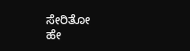ಸೇರಿತೋ
ಹೇ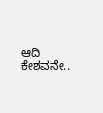ಆದಿ ಕೇಶವನೇ..